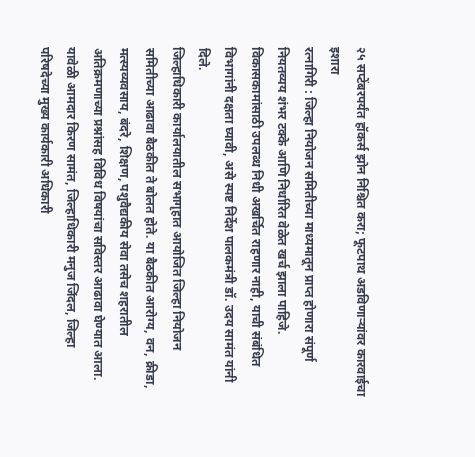२५ सप्टेंबरपर्यंत हॉकर्स झोन निश्चित करा; फूटपाथ अडविणाऱ्यांवर कारवाईचा इशारा
रत्नागिरी : जिल्हा नियोजन समितीच्या माध्यमातून प्राप्त होणारा संपूर्ण नियतव्यय शंभर टक्के आणि निर्धारित वेळेत खर्च झाला पाहिजे. विकासकामांसाठी उपलब्ध निधी अखर्चित राहणार नाही, याची संबंधित विभागांनी दक्षता घ्यावी, असे स्पष्ट निर्देश पालकमंत्री डॉ. उदय सामंत यांनी दिले.
जिल्हाधिकारी कार्यालयातील सभागृहात आयोजित जिल्हा नियोजन समितीच्या आढावा बैठकीत ते बोलत होते. या बैठकीत आरोग्य, वन, क्रीडा, मत्स्यव्यवसाय, बंदरे, शिक्षण, पशुवैद्यकीय सेवा तसेच शहरातील अतिक्रमणाच्या प्रश्नांसह विविध विषयांचा सविस्तर आढावा घेण्यात आला. यावेळी आमदार किरण सामंत, जिल्हाधिकारी मनुज जिंदल, जिल्हा परिषदेच्या मुख्य कार्यकारी अधिकारी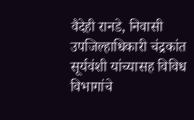वैदेही रानडे, निवासी उपजिल्हाधिकारी चंद्रकांत सूर्यवंशी यांच्यासह विविध विभागांचे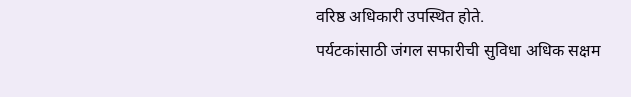वरिष्ठ अधिकारी उपस्थित होते.
पर्यटकांसाठी जंगल सफारीची सुविधा अधिक सक्षम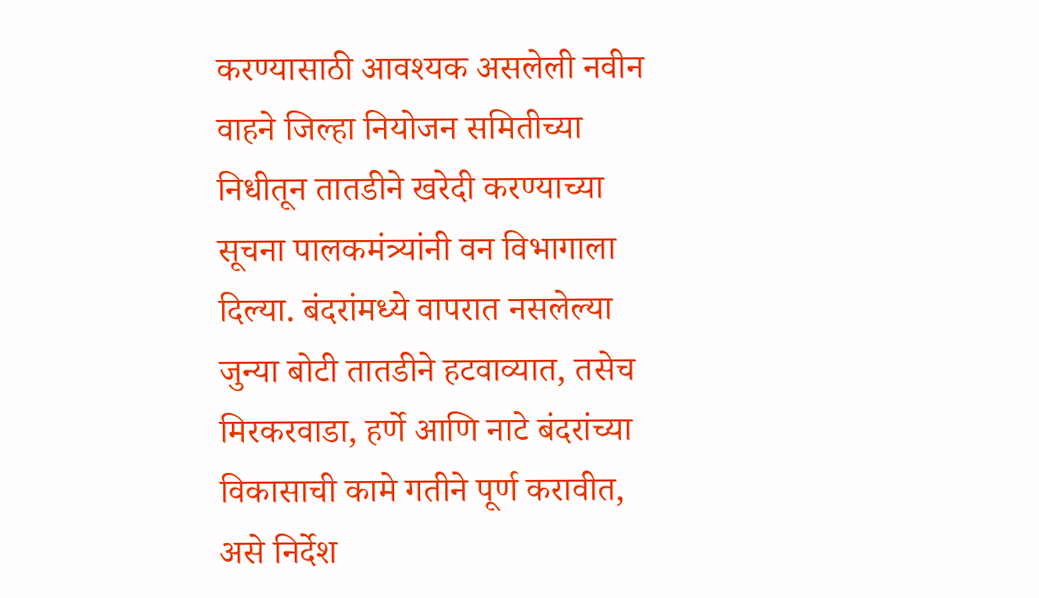करण्यासाठी आवश्यक असलेली नवीन वाहने जिल्हा नियोजन समितीच्या निधीतून तातडीने खरेदी करण्याच्या सूचना पालकमंत्र्यांनी वन विभागाला दिल्या. बंदरांमध्ये वापरात नसलेल्या जुन्या बोटी तातडीने हटवाव्यात, तसेच मिरकरवाडा, हर्णे आणि नाटे बंदरांच्या विकासाची कामे गतीने पूर्ण करावीत, असे निर्देश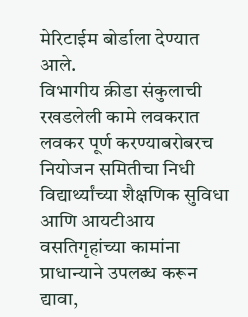मेरिटाईम बोर्डाला देण्यात आले.
विभागीय क्रीडा संकुलाची रखडलेली कामे लवकरात लवकर पूर्ण करण्याबरोबरच नियोजन समितीचा निधी विद्यार्थ्यांच्या शैक्षणिक सुविधा आणि आयटीआय वसतिगृहांच्या कामांना प्राधान्याने उपलब्ध करून द्यावा,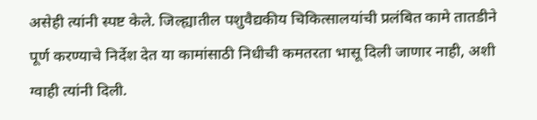असेही त्यांनी स्पष्ट केले. जिल्ह्यातील पशुवैद्यकीय चिकित्सालयांची प्रलंबित कामे तातडीने पूर्ण करण्याचे निर्देश देत या कामांसाठी निधीची कमतरता भासू दिली जाणार नाही, अशी ग्वाही त्यांनी दिली.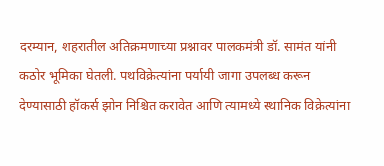दरम्यान, शहरातील अतिक्रमणाच्या प्रश्नावर पालकमंत्री डॉ. सामंत यांनी कठोर भूमिका घेतली. पथविक्रेत्यांना पर्यायी जागा उपलब्ध करून देण्यासाठी हॉकर्स झोन निश्चित करावेत आणि त्यामध्ये स्थानिक विक्रेत्यांना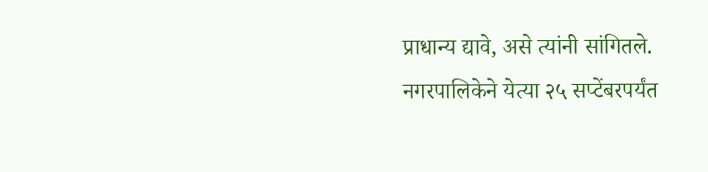प्राधान्य द्यावे, असे त्यांनी सांगितले. नगरपालिकेने येत्या २५ सप्टेंबरपर्यंत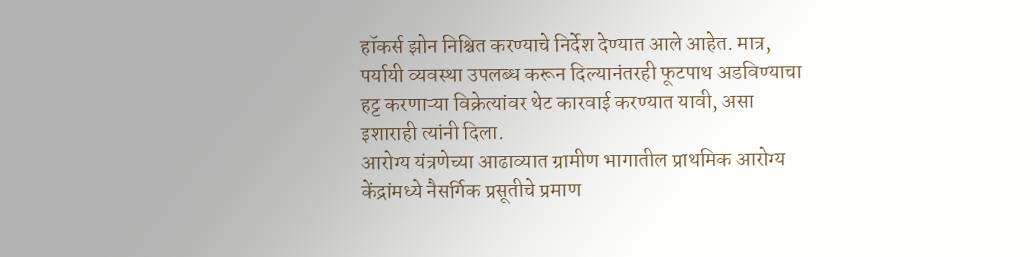हॉकर्स झोन निश्चित करण्याचे निर्देश देण्यात आले आहेत. मात्र, पर्यायी व्यवस्था उपलब्ध करून दिल्यानंतरही फूटपाथ अडविण्याचा हट्ट करणाऱ्या विक्रेत्यांवर थेट कारवाई करण्यात यावी, असा इशाराही त्यांनी दिला.
आरोग्य यंत्रणेच्या आढाव्यात ग्रामीण भागातील प्राथमिक आरोग्य केंद्रांमध्ये नैसर्गिक प्रसूतीचे प्रमाण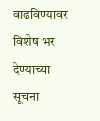वाढविण्यावर विशेष भर देण्याच्या सूचना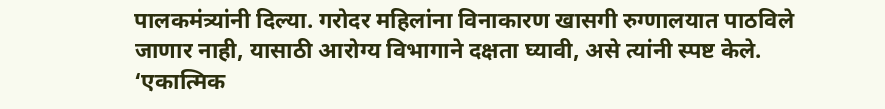पालकमंत्र्यांनी दिल्या. गरोदर महिलांना विनाकारण खासगी रुग्णालयात पाठविले जाणार नाही, यासाठी आरोग्य विभागाने दक्षता घ्यावी, असे त्यांनी स्पष्ट केले. ‘एकात्मिक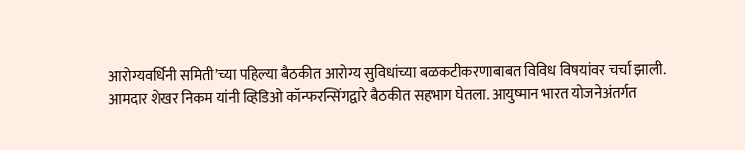आरोग्यवर्धिनी समिती’च्या पहिल्या बैठकीत आरोग्य सुविधांच्या बळकटीकरणाबाबत विविध विषयांवर चर्चा झाली.
आमदार शेखर निकम यांनी व्हिडिओ कॉन्फरन्सिंगद्वारे बैठकीत सहभाग घेतला. आयुष्मान भारत योजनेअंतर्गत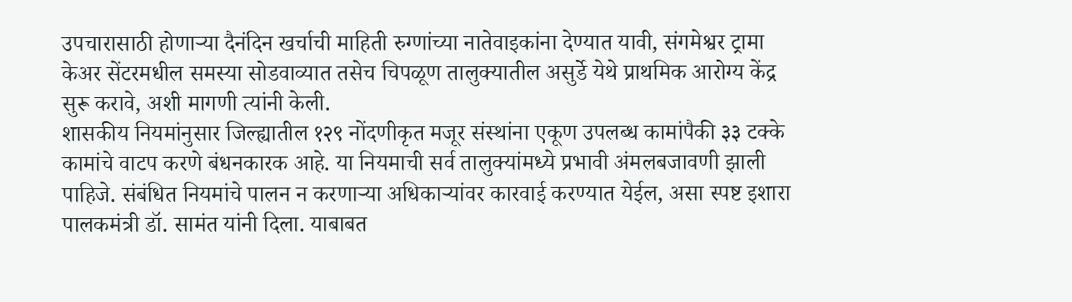उपचारासाठी होणाऱ्या दैनंदिन खर्चाची माहिती रुग्णांच्या नातेवाइकांना देण्यात यावी, संगमेश्वर ट्रामा केअर सेंटरमधील समस्या सोडवाव्यात तसेच चिपळूण तालुक्यातील असुर्डे येथे प्राथमिक आरोग्य केंद्र सुरू करावे, अशी मागणी त्यांनी केली.
शासकीय नियमांनुसार जिल्ह्यातील १२९ नोंदणीकृत मजूर संस्थांना एकूण उपलब्ध कामांपैकी ३३ टक्के कामांचे वाटप करणे बंधनकारक आहे. या नियमाची सर्व तालुक्यांमध्ये प्रभावी अंमलबजावणी झाली पाहिजे. संबंधित नियमांचे पालन न करणाऱ्या अधिकाऱ्यांवर कारवाई करण्यात येईल, असा स्पष्ट इशारा पालकमंत्री डॉ. सामंत यांनी दिला. याबाबत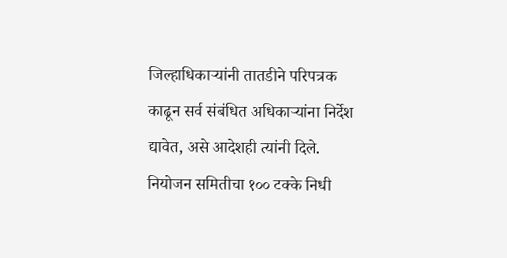जिल्हाधिकाऱ्यांनी तातडीने परिपत्रक काढून सर्व संबंधित अधिकाऱ्यांना निर्देश द्यावेत, असे आदेशही त्यांनी दिले.
नियोजन समितीचा १०० टक्के निधी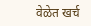वेळेत खर्च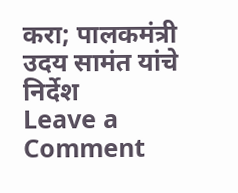करा; पालकमंत्री उदय सामंत यांचे निर्देश
Leave a Comment